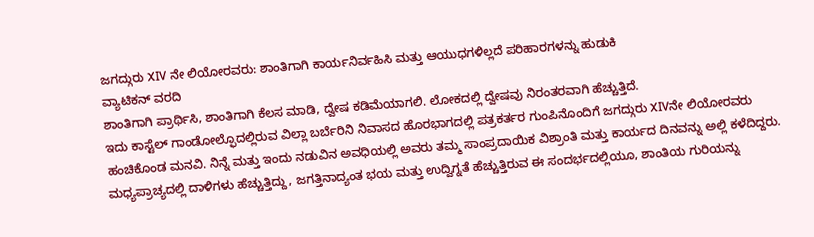ಜಗದ್ಗುರು XIV ನೇ ಲಿಯೋರವರು: ಶಾಂತಿಗಾಗಿ ಕಾರ್ಯನಿರ್ವಹಿಸಿ ಮತ್ತು ಆಯುಧಗಳಿಲ್ಲದೆ ಪರಿಹಾರಗಳನ್ನು ಹುಡುಕಿ
ವ್ಯಾಟಿಕನ್ ವರದಿ
ಶಾಂತಿಗಾಗಿ ಪ್ರಾರ್ಥಿಸಿ, ಶಾಂತಿಗಾಗಿ ಕೆಲಸ ಮಾಡಿ, ದ್ವೇಷ ಕಡಿಮೆಯಾಗಲಿ. ಲೋಕದಲ್ಲಿ ದ್ವೇಷವು ನಿರಂತರವಾಗಿ ಹೆಚ್ಚುತ್ತಿದೆ.
ಇದು ಕಾಸ್ಟೆಲ್ ಗಾಂಡೋಲ್ಫೊದಲ್ಲಿರುವ ವಿಲ್ಲಾ ಬರ್ಬೆರಿನಿ ನಿವಾಸದ ಹೊರಭಾಗದಲ್ಲಿ ಪತ್ರಕರ್ತರ ಗುಂಪಿನೊಂದಿಗೆ ಜಗದ್ಗುರು XIVನೇ ಲಿಯೋರವರು ಹಂಚಿಕೊಂಡ ಮನವಿ. ನಿನ್ನೆ ಮತ್ತು ಇಂದು ನಡುವಿನ ಅವಧಿಯಲ್ಲಿ ಅವರು ತಮ್ಮ ಸಾಂಪ್ರದಾಯಿಕ ವಿಶ್ರಾಂತಿ ಮತ್ತು ಕಾರ್ಯದ ದಿನವನ್ನು ಅಲ್ಲಿ ಕಳೆದಿದ್ದರು.
ಮಧ್ಯಪ್ರಾಚ್ಯದಲ್ಲಿ ದಾಳಿಗಳು ಹೆಚ್ಚುತ್ತಿದ್ದು, ಜಗತ್ತಿನಾದ್ಯಂತ ಭಯ ಮತ್ತು ಉದ್ವಿಗ್ನತೆ ಹೆಚ್ಚುತ್ತಿರುವ ಈ ಸಂದರ್ಭದಲ್ಲಿಯೂ, ಶಾಂತಿಯ ಗುರಿಯನ್ನು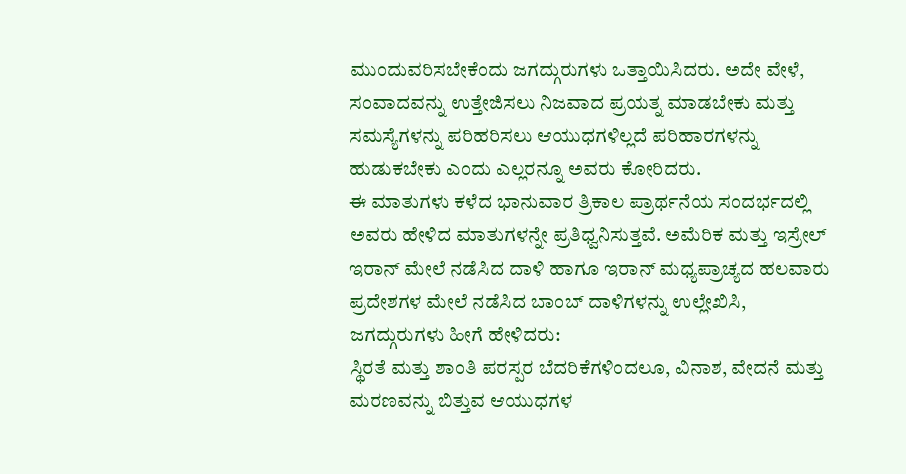ಮುಂದುವರಿಸಬೇಕೆಂದು ಜಗದ್ಗುರುಗಳು ಒತ್ತಾಯಿಸಿದರು. ಅದೇ ವೇಳೆ, ಸಂವಾದವನ್ನು ಉತ್ತೇಜಿಸಲು ನಿಜವಾದ ಪ್ರಯತ್ನ ಮಾಡಬೇಕು ಮತ್ತು ಸಮಸ್ಯೆಗಳನ್ನು ಪರಿಹರಿಸಲು ಆಯುಧಗಳಿಲ್ಲದೆ ಪರಿಹಾರಗಳನ್ನು ಹುಡುಕಬೇಕು ಎಂದು ಎಲ್ಲರನ್ನೂ ಅವರು ಕೋರಿದರು.
ಈ ಮಾತುಗಳು ಕಳೆದ ಭಾನುವಾರ ತ್ರಿಕಾಲ ಪ್ರಾರ್ಥನೆಯ ಸಂದರ್ಭದಲ್ಲಿ ಅವರು ಹೇಳಿದ ಮಾತುಗಳನ್ನೇ ಪ್ರತಿಧ್ವನಿಸುತ್ತವೆ. ಅಮೆರಿಕ ಮತ್ತು ಇಸ್ರೇಲ್ ಇರಾನ್ ಮೇಲೆ ನಡೆಸಿದ ದಾಳಿ ಹಾಗೂ ಇರಾನ್ ಮಧ್ಯಪ್ರಾಚ್ಯದ ಹಲವಾರು ಪ್ರದೇಶಗಳ ಮೇಲೆ ನಡೆಸಿದ ಬಾಂಬ್ ದಾಳಿಗಳನ್ನು ಉಲ್ಲೇಖಿಸಿ, ಜಗದ್ಗುರುಗಳು ಹೀಗೆ ಹೇಳಿದರು:
ಸ್ಥಿರತೆ ಮತ್ತು ಶಾಂತಿ ಪರಸ್ಪರ ಬೆದರಿಕೆಗಳಿಂದಲೂ, ವಿನಾಶ, ವೇದನೆ ಮತ್ತು ಮರಣವನ್ನು ಬಿತ್ತುವ ಆಯುಧಗಳ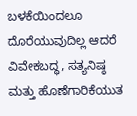ಬಳಕೆಯಿಂದಲೂ ದೊರೆಯುವುದಿಲ್ಲ ಆದರೆ ವಿವೇಕಬದ್ಧ, ಸತ್ಯನಿಷ್ಠ ಮತ್ತು ಹೊಣೆಗಾರಿಕೆಯುತ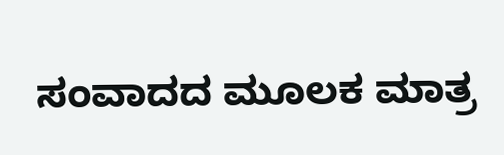ಸಂವಾದದ ಮೂಲಕ ಮಾತ್ರ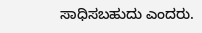ಸಾಧಿಸಬಹುದು ಎಂದರು.